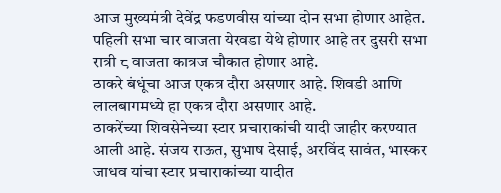आज मुख्यमंत्री देवेंद्र फडणवीस यांच्या दोन सभा होणार आहेत. पहिली सभा चार वाजता येरवडा येथे होणार आहे तर दुसरी सभा रात्री ८ वाजता कात्रज चौकात होणार आहे.
ठाकरे बंधूंचा आज एकत्र दौरा असणार आहे. शिवडी आणि लालबागमध्ये हा एकत्र दौरा असणार आहे.
ठाकरेंच्या शिवसेनेच्या स्टार प्रचाराकांची यादी जाहीर करण्यात आली आहे. संजय राऊत, सुभाष देसाई, अरविंद सावंत, भास्कर जाधव यांचा स्टार प्रचाराकांच्या यादीत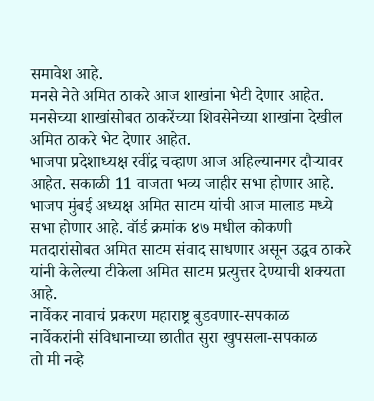समावेश आहे.
मनसे नेते अमित ठाकरे आज शाखांना भेटी देणार आहेत. मनसेच्या शाखांसोबत ठाकरेंच्या शिवसेनेच्या शाखांना देखील अमित ठाकरे भेट देणार आहेत.
भाजपा प्रदेशाध्यक्ष रवींद्र चव्हाण आज अहिल्यानगर दौऱ्यावर आहेत. सकाळी 11 वाजता भव्य जाहीर सभा होणार आहे.
भाजप मुंबई अध्यक्ष अमित साटम यांची आज मालाड मध्ये सभा होणार आहे. वॉर्ड क्रमांक ४७ मधील कोकणी मतदारांसोबत अमित साटम संवाद साधणार असून उद्धव ठाकरे यांनी केलेल्या टीकेला अमित साटम प्रत्युत्तर देण्याची शक्यता आहे.
नार्वेकर नावाचं प्रकरण महाराष्ट्र बुडवणार-सपकाळ
नार्वेकरांनी संविधानाच्या छातीत सुरा खुपसला-सपकाळ
तो मी नव्हे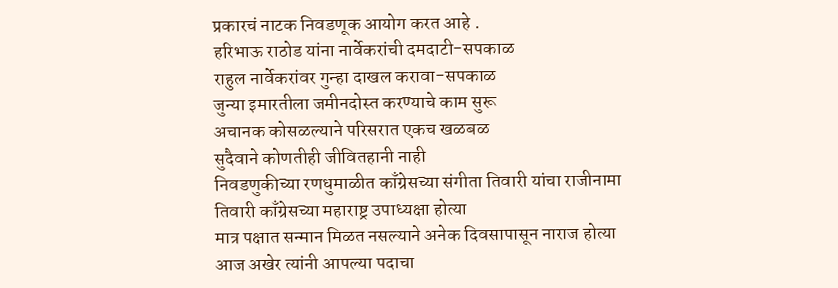प्रकारचं नाटक निवडणूक आयोग करत आहे .
हरिभाऊ राठोड यांना नार्वेकरांची दमदाटी-सपकाळ
राहुल नार्वेकरांवर गुन्हा दाखल करावा-सपकाळ
जुन्या इमारतीला जमीनदोस्त करण्याचे काम सुरू
अचानक कोसळल्याने परिसरात एकच खळबळ
सुदैवाने कोणतीही जीवितहानी नाही
निवडणुकीच्या रणधुमाळीत काँग्रेसच्या संगीता तिवारी यांचा राजीनामा
तिवारी काँग्रेसच्या महाराष्ट्र उपाध्यक्षा होत्या
मात्र पक्षात सन्मान मिळत नसल्याने अनेक दिवसापासून नाराज होत्या
आज अखेर त्यांनी आपल्या पदाचा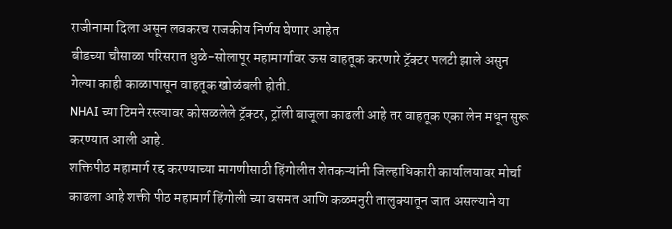राजीनामा दिला असून लवकरच राजकीय निर्णय घेणार आहेत
बीडच्या चौसाळा परिसरात धुळे-सोलापूर महामार्गावर ऊस वाहतूक करणारे ट्रॅक्टर पलटी झाले असुन गेल्या काही काळापासून वाहतूक खोळंबली होती.
NHAI च्या टिमने रस्त्यावर कोसळलेले ट्रॅक्टर, ट्रॉली बाजूला काढली आहे तर वाहतूक एका लेन मधून सुरू करण्यात आली आहे.
शक्तिपीठ महामार्ग रद्द करण्याच्या मागणीसाठी हिंगोलीत शेतकऱ्यांनी जिल्हाधिकारी कार्यालयावर मोर्चा काढला आहे शक्ती पीठ महामार्ग हिंगोली च्या वसमत आणि कळमनुरी तालुक्यातून जात असल्याने या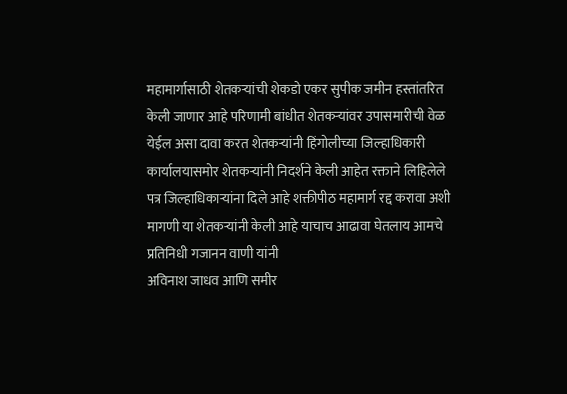महामार्गासाठी शेतकऱ्यांची शेकडो एकर सुपीक जमीन हस्तांतरित केली जाणार आहे परिणामी बांधीत शेतकऱ्यांवर उपासमारीची वेळ येईल असा दावा करत शेतकऱ्यांनी हिंगोलीच्या जिल्हाधिकारी कार्यालयासमोर शेतकऱ्यांनी निदर्शने केली आहेत रक्ताने लिहिलेले पत्र जिल्हाधिकाऱ्यांना दिले आहे शक्तीपीठ महामार्ग रद्द करावा अशी मागणी या शेतकऱ्यांनी केली आहे याचाच आढावा घेतलाय आमचे प्रतिनिधी गजानन वाणी यांनी
अविनाश जाधव आणि समीर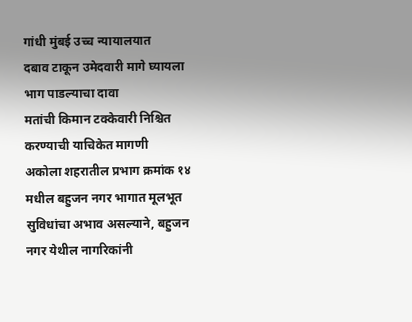गांधी मुंबई उच्च न्यायालयात
दबाव टाकून उमेदवारी मागे घ्यायला भाग पाडल्याचा दावा
मतांची किमान टक्केवारी निश्चित करण्याची याचिकेत मागणी
अकोला शहरातील प्रभाग क्रमांक १४ मधील बहुजन नगर भागात मूलभूत सुविधांचा अभाव असल्याने, बहुजन नगर येथील नागरिकांनी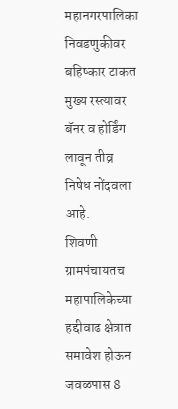महानगरपालिका निवडणुकीवर बहिष्कार टाकत मुख्य रस्त्यावर बॅनर व होर्डिंग लावून तीव्र निषेध नोंदवला आहे.
शिवणी ग्रामपंचायतच महापालिकेच्या हद्दीवाढ क्षेत्रात समावेश होऊन जवळपास 8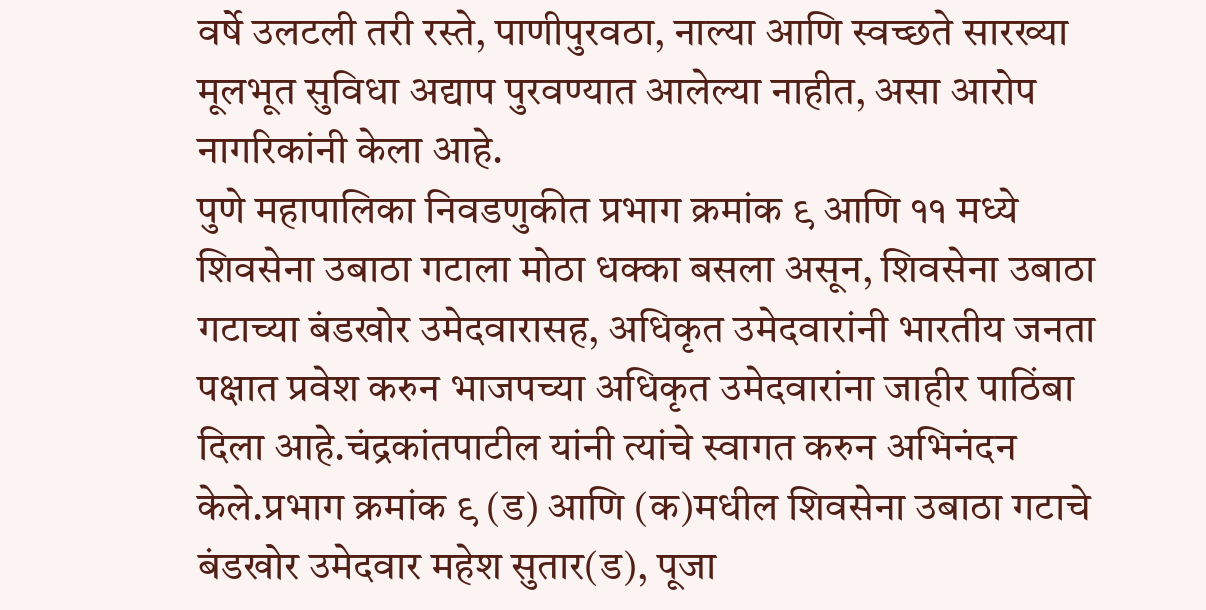वर्षे उलटली तरी रस्ते, पाणीपुरवठा, नाल्या आणि स्वच्छते सारख्या मूलभूत सुविधा अद्याप पुरवण्यात आलेल्या नाहीत, असा आरोप नागरिकांनी केला आहे.
पुणे महापालिका निवडणुकीत प्रभाग क्रमांक ९ आणि ११ मध्ये शिवसेना उबाठा गटाला मोठा धक्का बसला असून, शिवसेना उबाठा गटाच्या बंडखोर उमेदवारासह, अधिकृत उमेदवारांनी भारतीय जनता पक्षात प्रवेश करुन भाजपच्या अधिकृत उमेदवारांना जाहीर पाठिंबा दिला आहे.चंद्रकांतपाटील यांनी त्यांचे स्वागत करुन अभिनंदन केले.प्रभाग क्रमांक ९ (ड) आणि (क)मधील शिवसेना उबाठा गटाचे बंडखोर उमेदवार महेश सुतार(ड), पूजा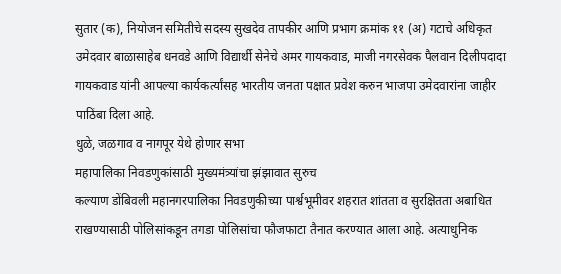सुतार (क), नियोजन समितीचे सदस्य सुखदेव तापकीर आणि प्रभाग क्रमांक ११ (अ) गटाचे अधिकृत उमेदवार बाळासाहेब धनवडे आणि विद्यार्थी सेनेचे अमर गायकवाड, माजी नगरसेवक पैलवान दिलीपदादा गायकवाड यांनी आपल्या कार्यकर्त्यांसह भारतीय जनता पक्षात प्रवेश करुन भाजपा उमेदवारांना जाहीर पाठिंबा दिला आहे.
धुळे, जळगाव व नागपूर येथे होणार सभा
महापालिका निवडणुकांसाठी मुख्यमंत्र्यांचा झंझावात सुरुच
कल्याण डोंबिवली महानगरपालिका निवडणुकीच्या पार्श्वभूमीवर शहरात शांतता व सुरक्षितता अबाधित राखण्यासाठी पोलिसांकडून तगडा पोलिसांचा फौजफाटा तैनात करण्यात आला आहे. अत्याधुनिक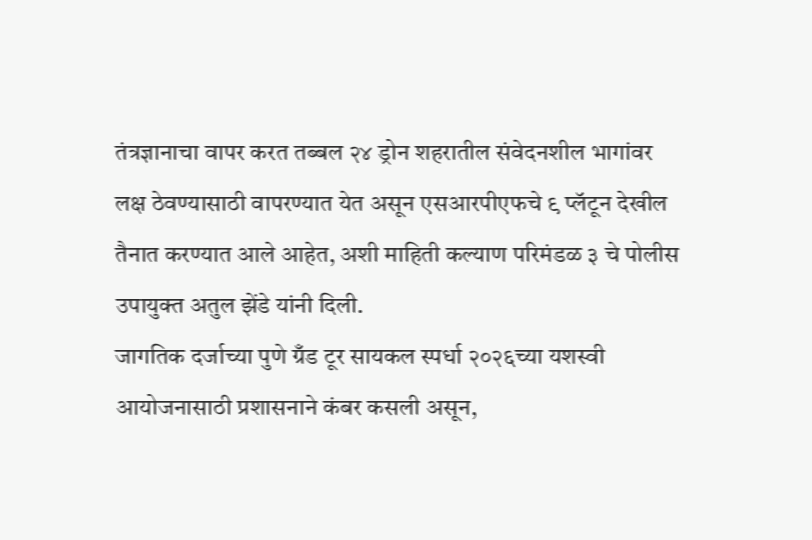तंत्रज्ञानाचा वापर करत तब्बल २४ ड्रोन शहरातील संवेदनशील भागांवर लक्ष ठेवण्यासाठी वापरण्यात येत असून एसआरपीएफचे ९ प्लॅटून देखील तैनात करण्यात आले आहेत, अशी माहिती कल्याण परिमंडळ ३ चे पोलीस उपायुक्त अतुल झेंडे यांनी दिली.
जागतिक दर्जाच्या पुणे ग्रँड टूर सायकल स्पर्धा २०२६च्या यशस्वी आयोजनासाठी प्रशासनाने कंबर कसली असून,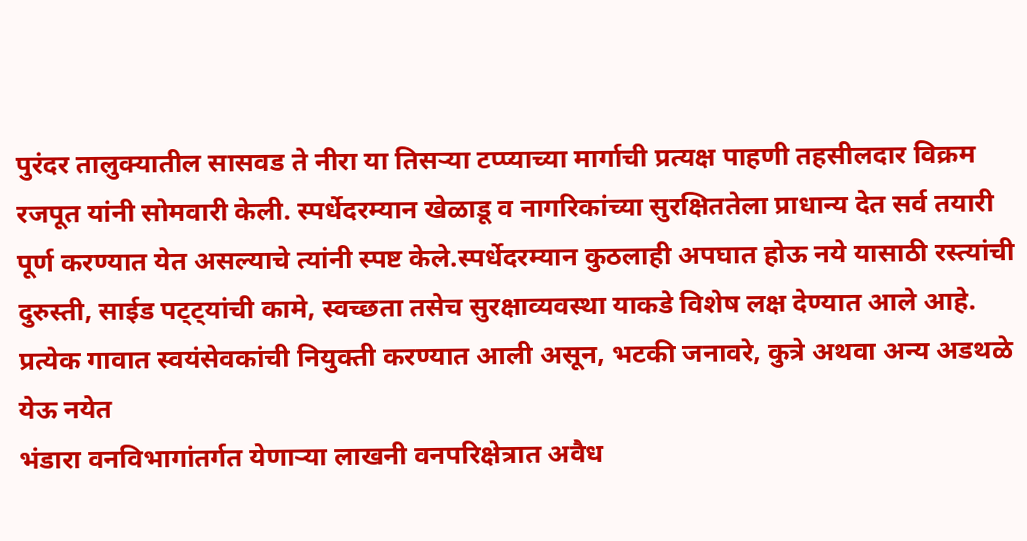पुरंदर तालुक्यातील सासवड ते नीरा या तिसऱ्या टप्प्याच्या मार्गाची प्रत्यक्ष पाहणी तहसीलदार विक्रम रजपूत यांनी सोमवारी केली. स्पर्धेदरम्यान खेळाडू व नागरिकांच्या सुरक्षिततेला प्राधान्य देत सर्व तयारी पूर्ण करण्यात येत असल्याचे त्यांनी स्पष्ट केले.स्पर्धेदरम्यान कुठलाही अपघात होऊ नये यासाठी रस्त्यांची दुरुस्ती, साईड पट्ट्यांची कामे, स्वच्छता तसेच सुरक्षाव्यवस्था याकडे विशेष लक्ष देण्यात आले आहे. प्रत्येक गावात स्वयंसेवकांची नियुक्ती करण्यात आली असून, भटकी जनावरे, कुत्रे अथवा अन्य अडथळे येऊ नयेत
भंडारा वनविभागांतर्गत येणाऱ्या लाखनी वनपरिक्षेत्रात अवैध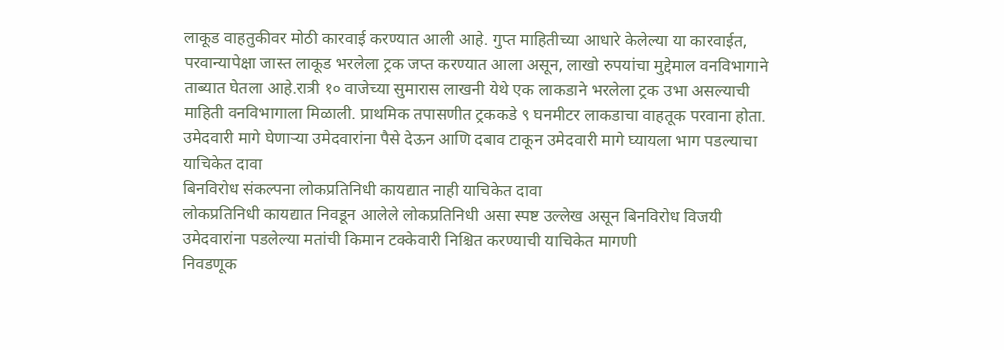लाकूड वाहतुकीवर मोठी कारवाई करण्यात आली आहे. गुप्त माहितीच्या आधारे केलेल्या या कारवाईत, परवान्यापेक्षा जास्त लाकूड भरलेला ट्रक जप्त करण्यात आला असून, लाखो रुपयांचा मुद्देमाल वनविभागाने ताब्यात घेतला आहे.रात्री १० वाजेच्या सुमारास लाखनी येथे एक लाकडाने भरलेला ट्रक उभा असल्याची माहिती वनविभागाला मिळाली. प्राथमिक तपासणीत ट्रककडे ९ घनमीटर लाकडाचा वाहतूक परवाना होता.
उमेदवारी मागे घेणाऱ्या उमेदवारांना पैसे देऊन आणि दबाव टाकून उमेदवारी मागे घ्यायला भाग पडल्याचा याचिकेत दावा
बिनविरोध संकल्पना लोकप्रतिनिधी कायद्यात नाही याचिकेत दावा
लोकप्रतिनिधी कायद्यात निवडून आलेले लोकप्रतिनिधी असा स्पष्ट उल्लेख असून बिनविरोध विजयी उमेदवारांना पडलेल्या मतांची किमान टक्केवारी निश्चित करण्याची याचिकेत मागणी
निवडणूक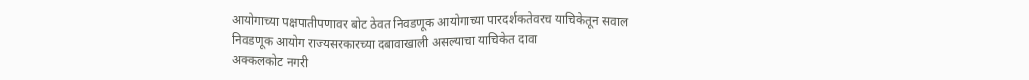आयोगाच्या पक्षपातीपणावर बोट ठेवत निवडणूक आयोगाच्या पारदर्शकतेवरच याचिकेतून सवाल
निवडणूक आयोग राज्यसरकारच्या दबावाखाली असल्याचा याचिकेत दावा
अक्कलकोट नगरी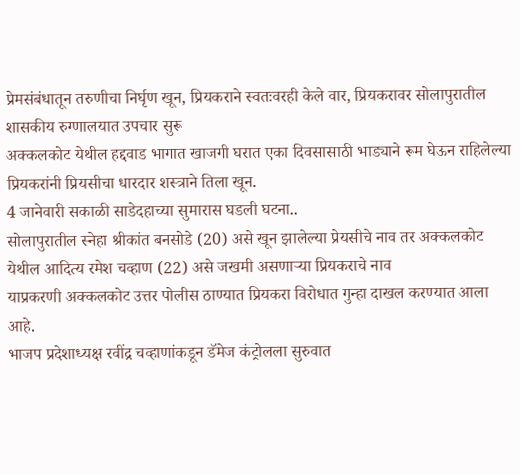प्रेमसंबंधातून तरुणीचा निर्घृण खून, प्रियकराने स्वतःवरही केले वार, प्रियकरावर सोलापुरातील शासकीय रुग्णालयात उपचार सुरू
अक्कलकोट येथील हद्दवाड भागात खाजगी घरात एका दिवसासाठी भाड्याने रूम घेऊन राहिलेल्या प्रियकरांनी प्रियसीचा धारदार शस्त्राने तिला खून.
4 जानेवारी सकाळी साडेदहाच्या सुमारास घडली घटना..
सोलापुरातील स्नेहा श्रीकांत बनसोडे (20) असे खून झालेल्या प्रेयसीचे नाव तर अक्कलकोट येथील आदित्य रमेश चव्हाण (22) असे जखमी असणाऱ्या प्रियकराचे नाव
याप्रकरणी अक्कलकोट उत्तर पोलीस ठाण्यात प्रियकरा विरोधात गुन्हा दाखल करण्यात आला आहे.
भाजप प्रदेशाध्यक्ष रवींद्र चव्हाणांकडून डॅमेज कंट्रोलला सुरुवात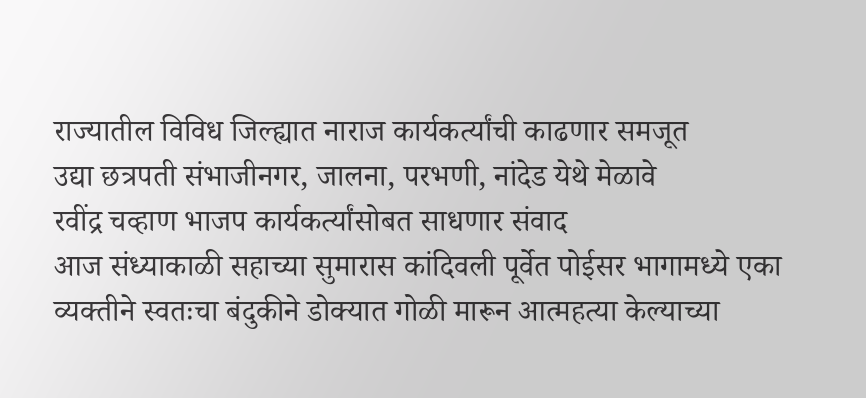राज्यातील विविध जिल्ह्यात नाराज कार्यकर्त्यांची काढणार समजूत
उद्या छत्रपती संभाजीनगर, जालना, परभणी, नांदेड येथे मेळावे
रवींद्र चव्हाण भाजप कार्यकर्त्यांसोबत साधणार संवाद
आज संध्याकाळी सहाच्या सुमारास कांदिवली पूर्वेत पोईसर भागामध्ये एका व्यक्तीने स्वतःचा बंदुकीने डोक्यात गोळी मारून आत्महत्या केल्याच्या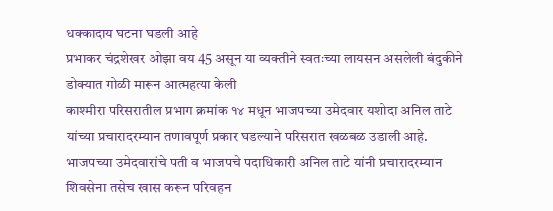धक्कादाय घटना घडली आहे
प्रभाकर चंद्रशेखर ओझा वय 45 असून या व्यक्तीने स्वतःच्या लायसन असलेली बंदुकीने डोक्यात गोळी मारून आत्महत्या केली
काश्मीरा परिसरातील प्रभाग क्रमांक १४ मधून भाजपच्या उमेदवार यशोदा अनिल ताटे यांच्या प्रचारादरम्यान तणावपूर्ण प्रकार घडल्याने परिसरात खळबळ उडाली आहे.
भाजपच्या उमेदवारांचे पती व भाजपचे पदाधिकारी अनिल ताटे यांनी प्रचारादरम्यान शिवसेना तसेच खास करून परिवहन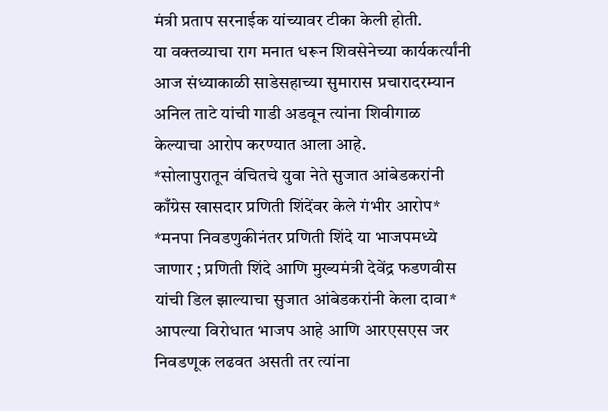मंत्री प्रताप सरनाईक यांच्यावर टीका केली होती.
या वक्तव्याचा राग मनात धरून शिवसेनेच्या कार्यकर्त्यांनी आज संध्याकाळी साडेसहाच्या सुमारास प्रचारादरम्यान अनिल ताटे यांची गाडी अडवून त्यांना शिवीगाळ केल्याचा आरोप करण्यात आला आहे.
*सोलापुरातून वंचितचे युवा नेते सुजात आंबेडकरांनी काँग्रेस खासदार प्रणिती शिंदेंवर केले गंभीर आरोप*
*मनपा निवडणुकीनंतर प्रणिती शिंदे या भाजपमध्ये जाणार ; प्रणिती शिंदे आणि मुख्यमंत्री देवेंद्र फडणवीस यांची डिल झाल्याचा सुजात आंबेडकरांनी केला दावा*
आपल्या विरोधात भाजप आहे आणि आरएसएस जर निवडणूक लढवत असती तर त्यांना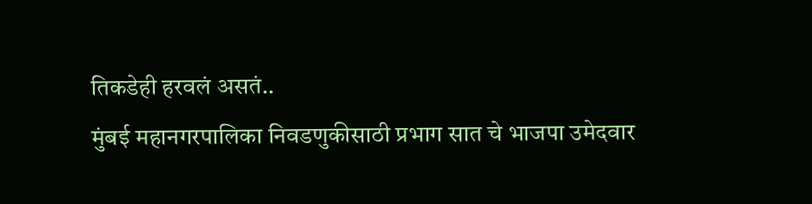तिकडेही हरवलं असतं..
मुंबई महानगरपालिका निवडणुकीसाठी प्रभाग सात चे भाजपा उमेदवार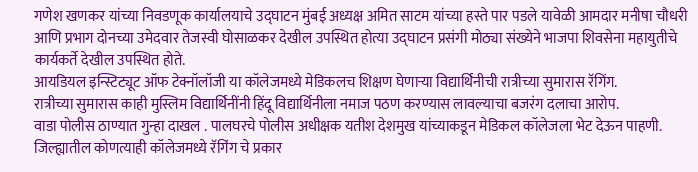गणेश खणकर यांच्या निवडणूक कार्यालयाचे उद्घाटन मुंबई अध्यक्ष अमित साटम यांच्या हस्ते पार पडले यावेळी आमदार मनीषा चौधरी आणि प्रभाग दोनच्या उमेदवार तेजस्वी घोसाळकर देखील उपस्थित होत्या उद्घाटन प्रसंगी मोठ्या संख्येने भाजपा शिवसेना महायुतीचे कार्यकर्ते देखील उपस्थित होते.
आयडियल इन्स्टिट्यूट ऑफ टेक्नॉलॉजी या कॉलेजमध्ये मेडिकलच शिक्षण घेणाऱ्या विद्यार्थिनीची रात्रीच्या सुमारास रॅगिंग.
रात्रीच्या सुमारास काही मुस्लिम विद्यार्थिनींनी हिंदू विद्यार्थिनीला नमाज पठण करण्यास लावल्याचा बजरंग दलाचा आरोप.
वाडा पोलीस ठाण्यात गुन्हा दाखल . पालघरचे पोलीस अधीक्षक यतीश देशमुख यांच्याकडून मेडिकल कॉलेजला भेट देऊन पाहणी.
जिल्ह्यातील कोणत्याही कॉलेजमध्ये रॅगिंग चे प्रकार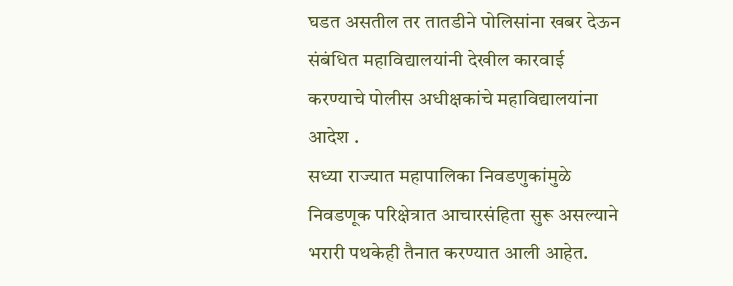घडत असतील तर तातडीने पोलिसांना खबर देऊन संबंधित महाविद्यालयांनी देखील कारवाई करण्याचे पोलीस अधीक्षकांचे महाविद्यालयांना आदेश .
सध्या राज्यात महापालिका निवडणुकांमुळे निवडणूक परिक्षेत्रात आचारसंहिता सुरू असल्याने भरारी पथकेही तैनात करण्यात आली आहेत.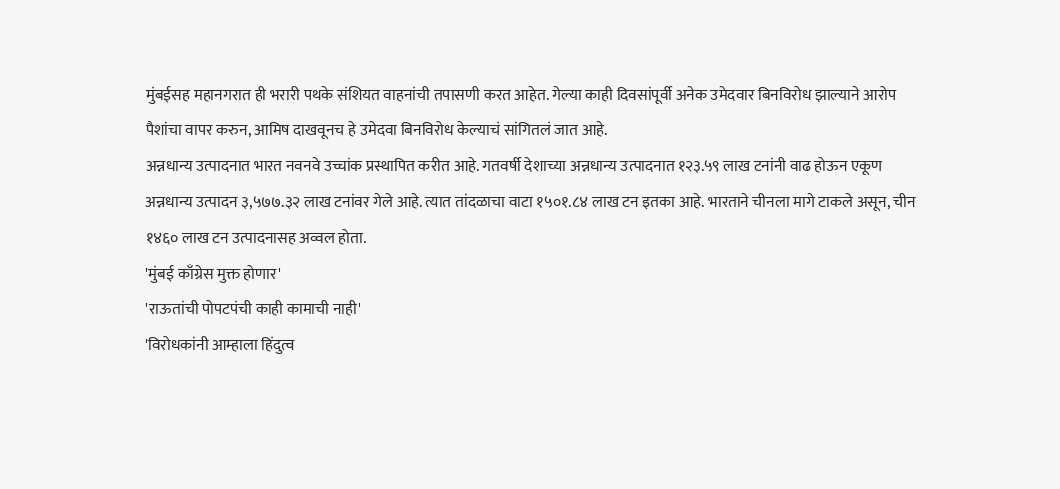मुंबईसह महानगरात ही भरारी पथके संशियत वाहनांची तपासणी करत आहेत. गेल्या काही दिवसांपूर्वी अनेक उमेदवार बिनविरोध झाल्याने आरोप पैशांचा वापर करुन, आमिष दाखवूनच हे उमेदवा बिनविरोध केल्याचं सांगितलं जात आहे.
अन्नधान्य उत्पादनात भारत नवनवे उच्चांक प्रस्थापित करीत आहे. गतवर्षी देशाच्या अन्नधान्य उत्पादनात १२३.५९ लाख टनांनी वाढ होऊन एकूण अन्नधान्य उत्पादन ३,५७७.३२ लाख टनांवर गेले आहे. त्यात तांदळाचा वाटा १५०१.८४ लाख टन इतका आहे. भारताने चीनला मागे टाकले असून, चीन १४६० लाख टन उत्पादनासह अव्वल होता.
'मुंबई काँग्रेस मुक्त होणार'
'राऊतांची पोपटपंची काही कामाची नाही'
'विरोधकांनी आम्हाला हिंदुत्व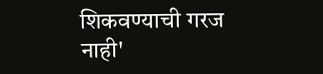शिकवण्याची गरज नाही'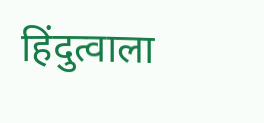हिंदुत्वाला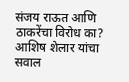संजय राऊत आणि ठाकरेंचा विरोध का?
आशिष शेलार यांचा सवाल